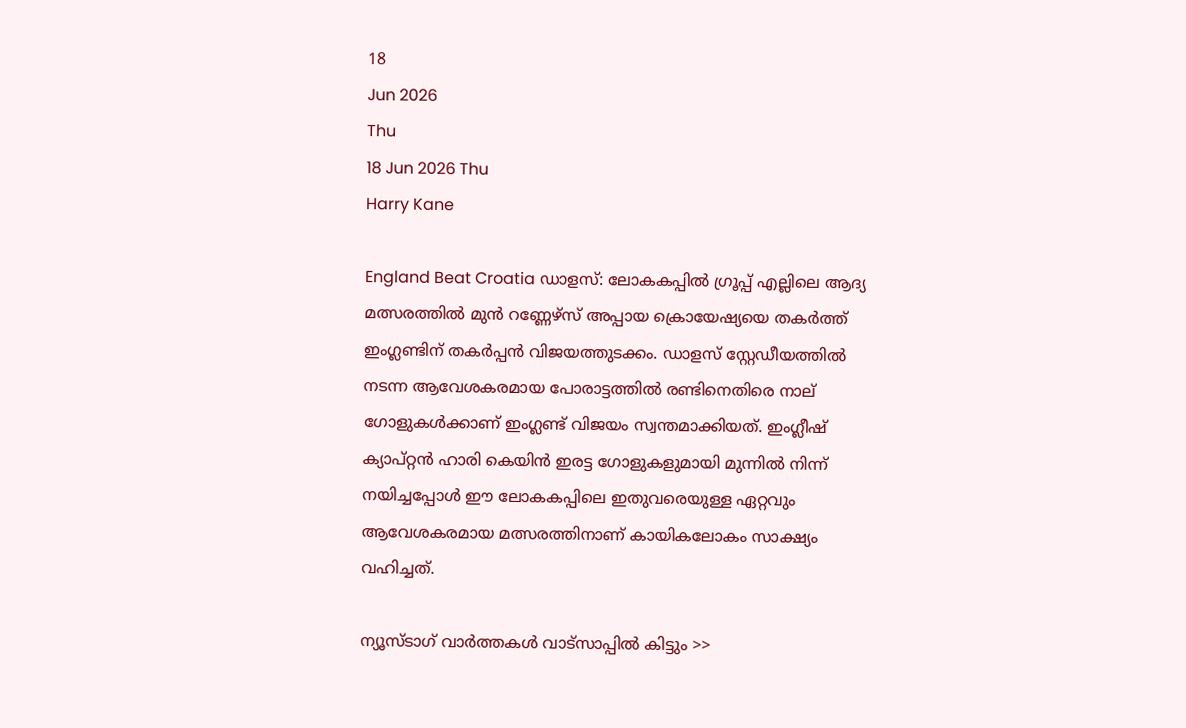18
Jun 2026
Thu
18 Jun 2026 Thu
Harry Kane

England Beat Croatia ഡാളസ്: ലോകകപ്പില്‍ ഗ്രൂപ്പ് എല്ലിലെ ആദ്യ മത്സരത്തില്‍ മുന്‍ റണ്ണേഴ്‌സ് അപ്പായ ക്രൊയേഷ്യയെ തകര്‍ത്ത് ഇംഗ്ലണ്ടിന് തകര്‍പ്പന്‍ വിജയത്തുടക്കം. ഡാളസ് സ്റ്റേഡീയത്തില്‍ നടന്ന ആവേശകരമായ പോരാട്ടത്തില്‍ രണ്ടിനെതിരെ നാല് ഗോളുകള്‍ക്കാണ് ഇംഗ്ലണ്ട് വിജയം സ്വന്തമാക്കിയത്. ഇംഗ്ലീഷ് ക്യാപ്റ്റന്‍ ഹാരി കെയിന്‍ ഇരട്ട ഗോളുകളുമായി മുന്നില്‍ നിന്ന് നയിച്ചപ്പോള്‍ ഈ ലോകകപ്പിലെ ഇതുവരെയുള്ള ഏറ്റവും ആവേശകരമായ മത്സരത്തിനാണ് കായികലോകം സാക്ഷ്യം വഹിച്ചത്.

ന്യൂസ്ടാഗ് വാര്‍ത്തകള്‍ വാട്‌സാപ്പില്‍ കിട്ടും >>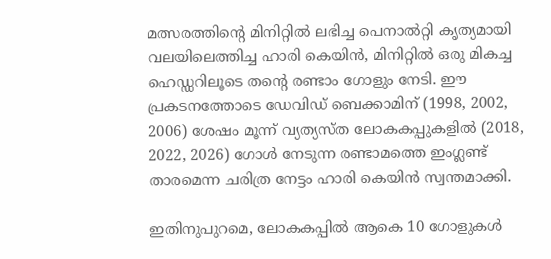മത്സരത്തിന്റെ മിനിറ്റില്‍ ലഭിച്ച പെനാല്‍റ്റി കൃത്യമായി വലയിലെത്തിച്ച ഹാരി കെയിന്‍, മിനിറ്റില്‍ ഒരു മികച്ച ഹെഡ്ഡറിലൂടെ തന്റെ രണ്ടാം ഗോളും നേടി. ഈ പ്രകടനത്തോടെ ഡേവിഡ് ബെക്കാമിന് (1998, 2002, 2006) ശേഷം മൂന്ന് വ്യത്യസ്ത ലോകകപ്പുകളില്‍ (2018, 2022, 2026) ഗോള്‍ നേടുന്ന രണ്ടാമത്തെ ഇംഗ്ലണ്ട് താരമെന്ന ചരിത്ര നേട്ടം ഹാരി കെയിന്‍ സ്വന്തമാക്കി.

ഇതിനുപുറമെ, ലോകകപ്പില്‍ ആകെ 10 ഗോളുകള്‍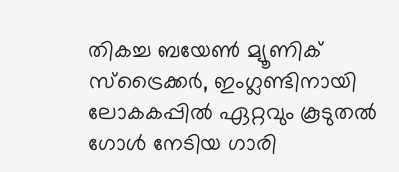തികച്ച ബയേണ്‍ മ്യൂണിക് സ്‌ട്രൈക്കര്‍, ഇംഗ്ലണ്ടിനായി ലോകകപ്പില്‍ ഏറ്റവും കൂടുതല്‍ ഗോള്‍ നേടിയ ഗാരി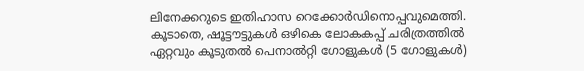ലിനേക്കറുടെ ഇതിഹാസ റെക്കോര്‍ഡിനൊപ്പവുമെത്തി. കൂടാതെ, ഷൂട്ടൗട്ടുകള്‍ ഒഴികെ ലോകകപ്പ് ചരിത്രത്തില്‍ ഏറ്റവും കൂടുതല്‍ പെനാല്‍റ്റി ഗോളുകള്‍ (5 ഗോളുകള്‍)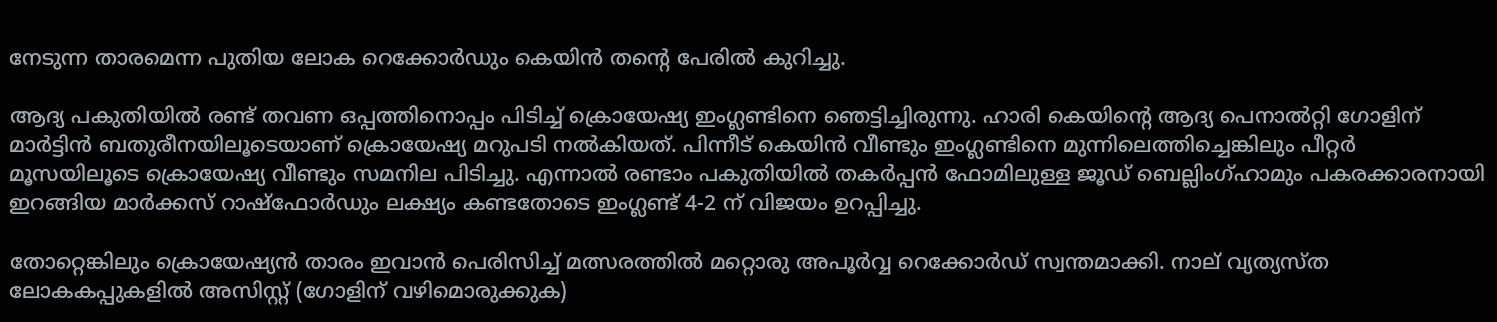നേടുന്ന താരമെന്ന പുതിയ ലോക റെക്കോര്‍ഡും കെയിന്‍ തന്റെ പേരില്‍ കുറിച്ചു.

ആദ്യ പകുതിയില്‍ രണ്ട് തവണ ഒപ്പത്തിനൊപ്പം പിടിച്ച് ക്രൊയേഷ്യ ഇംഗ്ലണ്ടിനെ ഞെട്ടിച്ചിരുന്നു. ഹാരി കെയിന്റെ ആദ്യ പെനാല്‍റ്റി ഗോളിന് മാര്‍ട്ടിന്‍ ബതുരീനയിലൂടെയാണ് ക്രൊയേഷ്യ മറുപടി നല്‍കിയത്. പിന്നീട് കെയിന്‍ വീണ്ടും ഇംഗ്ലണ്ടിനെ മുന്നിലെത്തിച്ചെങ്കിലും പീറ്റര്‍ മൂസയിലൂടെ ക്രൊയേഷ്യ വീണ്ടും സമനില പിടിച്ചു. എന്നാല്‍ രണ്ടാം പകുതിയില്‍ തകര്‍പ്പന്‍ ഫോമിലുള്ള ജൂഡ് ബെല്ലിംഗ്ഹാമും പകരക്കാരനായി ഇറങ്ങിയ മാര്‍ക്കസ് റാഷ്ഫോര്‍ഡും ലക്ഷ്യം കണ്ടതോടെ ഇംഗ്ലണ്ട് 4-2 ന് വിജയം ഉറപ്പിച്ചു.

തോറ്റെങ്കിലും ക്രൊയേഷ്യന്‍ താരം ഇവാന്‍ പെരിസിച്ച് മത്സരത്തില്‍ മറ്റൊരു അപൂര്‍വ്വ റെക്കോര്‍ഡ് സ്വന്തമാക്കി. നാല് വ്യത്യസ്ത ലോകകപ്പുകളില്‍ അസിസ്റ്റ് (ഗോളിന് വഴിമൊരുക്കുക)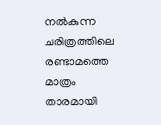നല്‍കുന്ന ചരിത്രത്തിലെ രണ്ടാമത്തെ മാത്രം താരമായി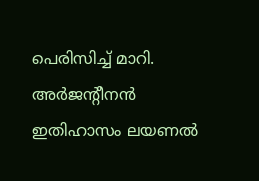പെരിസിച്ച് മാറി. അര്‍ജന്റീനന്‍ ഇതിഹാസം ലയണല്‍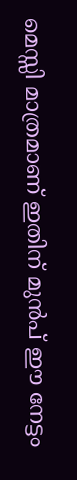മെസ്സി മാത്രമാണ് ഇതിന് മുന്‍പ് ഈ നേട്ടം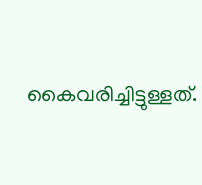കൈവരിച്ചിട്ടുള്ളത്.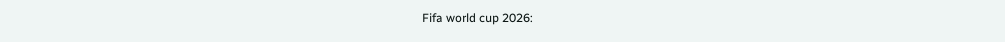Fifa world cup 2026: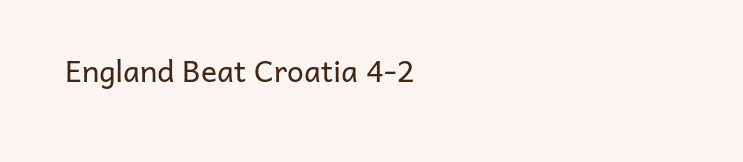England Beat Croatia 4-2